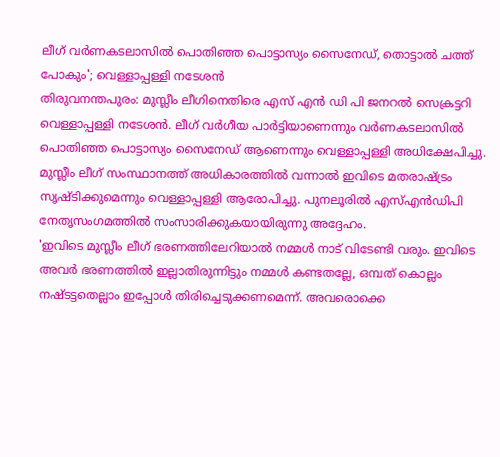ലീഗ് വർണകടലാസിൽ പൊതിഞ്ഞ പൊട്ടാസ്യം സൈനേഡ്, തൊട്ടാൽ ചത്ത് പോകും'; വെള്ളാപ്പള്ളി നടേശൻ
തിരുവനന്തപുരം: മുസ്ലീം ലീഗിനെതിരെ എസ് എൻ ഡി പി ജനറൽ സെക്രട്ടറി വെള്ളാപ്പള്ളി നടേശൻ. ലീഗ് വർഗീയ പാർട്ടിയാണെന്നും വർണകടലാസിൽ പൊതിഞ്ഞ പൊട്ടാസ്യം സൈനേഡ് ആണെന്നും വെള്ളാപ്പള്ളി അധിക്ഷേപിച്ചു. മുസ്ലീം ലീഗ് സംസ്ഥാനത്ത് അധികാരത്തിൽ വന്നാൽ ഇവിടെ മതരാഷ്ട്രം സൃഷ്ടിക്കുമെന്നും വെള്ളാപ്പള്ളി ആരോപിച്ചു. പുനലൂരിൽ എസ്എൻഡിപി നേതൃസംഗമത്തിൽ സംസാരിക്കുകയായിരുന്നു അദ്ദേഹം.
'ഇവിടെ മുസ്ലീം ലീഗ് ഭരണത്തിലേറിയാൽ നമ്മൾ നാട് വിടേണ്ടി വരും. ഇവിടെ അവർ ഭരണത്തിൽ ഇല്ലാതിരുന്നിട്ടും നമ്മൾ കണ്ടതല്ലേ, ഒമ്പത് കൊല്ലം നഷ്ടട്ടതെല്ലാം ഇപ്പോൾ തിരിച്ചെടുക്കണമെന്ന്. അവരൊക്കെ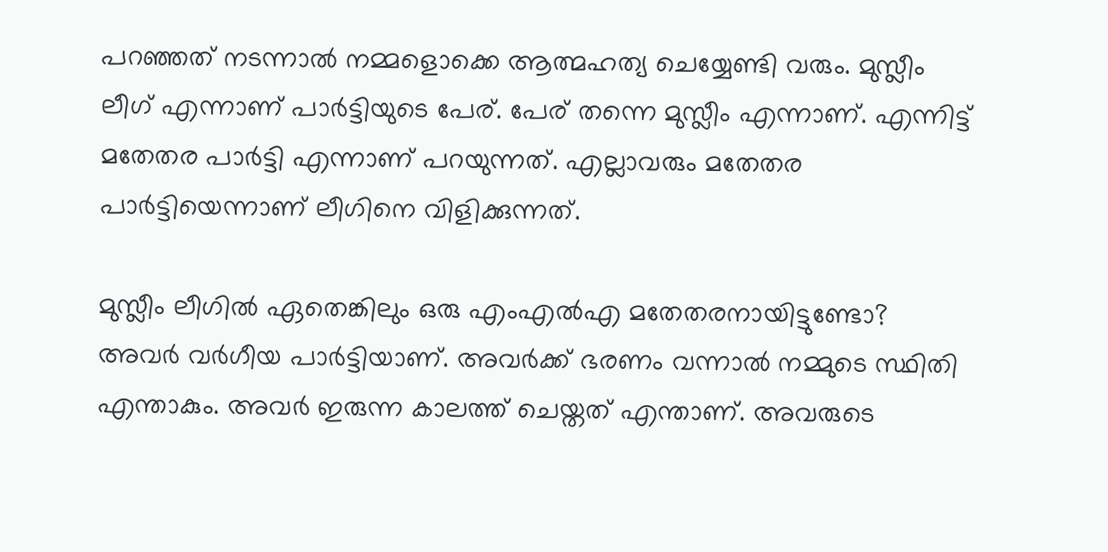പറഞ്ഞത് നടന്നാൽ നമ്മളൊക്കെ ആത്മഹത്യ ചെയ്യേണ്ടി വരും. മുസ്ലീം ലീഗ് എന്നാണ് പാർട്ടിയുടെ പേര്. പേര് തന്നെ മുസ്ലീം എന്നാണ്. എന്നിട്ട് മതേതര പാർട്ടി എന്നാണ് പറയുന്നത്. എല്ലാവരും മതേതര പാർട്ടിയെന്നാണ് ലീഗിനെ വിളിക്കുന്നത്.

മുസ്ലീം ലീഗിൽ ഏതെങ്കിലും ഒരു എംഎൽഎ മതേതരനായിട്ടുണ്ടോ? അവർ വർഗീയ പാർട്ടിയാണ്. അവർക്ക് ഭരണം വന്നാൽ നമ്മുടെ സ്ഥിതി എന്താകും. അവർ ഇരുന്ന കാലത്ത് ചെയ്തത് എന്താണ്. അവരുടെ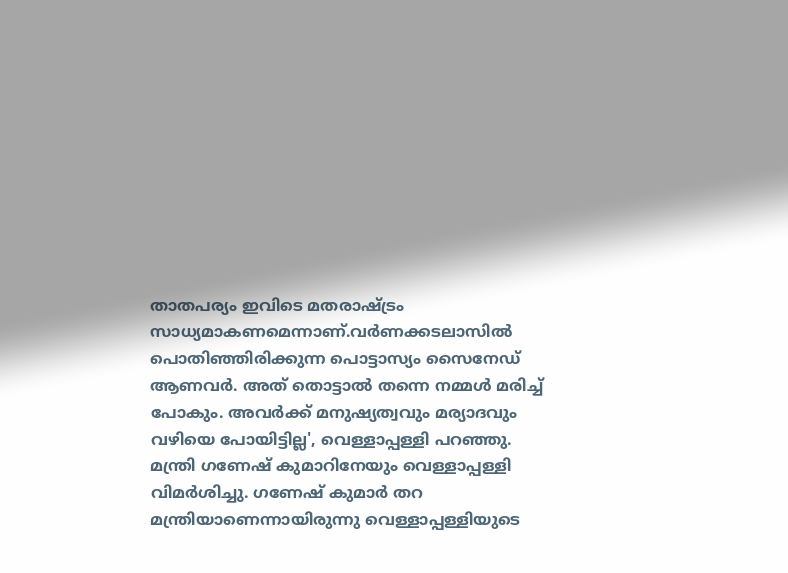താതപര്യം ഇവിടെ മതരാഷ്ട്രം സാധ്യമാകണമെന്നാണ്.വർണക്കടലാസിൽ പൊതിഞ്ഞിരിക്കുന്ന പൊട്ടാസ്യം സൈനേഡ് ആണവർ. അത് തൊട്ടാൽ തന്നെ നമ്മൾ മരിച്ച് പോകും. അവർക്ക് മനുഷ്യത്വവും മര്യാദവും വഴിയെ പോയിട്ടില്ല', വെള്ളാപ്പള്ളി പറഞ്ഞു.
മന്ത്രി ഗണേഷ് കുമാറിനേയും വെള്ളാപ്പള്ളി വിമർശിച്ചു. ഗണേഷ് കുമാർ തറ മന്ത്രിയാണെന്നായിരുന്നു വെള്ളാപ്പള്ളിയുടെ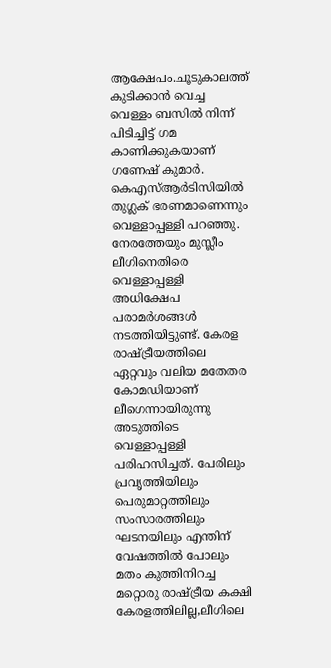ആക്ഷേപം.ചൂടുകാലത്ത് കുടിക്കാൻ വെച്ച വെള്ളം ബസിൽ നിന്ന് പിടിച്ചിട്ട് ഗമ കാണിക്കുകയാണ് ഗണേഷ് കുമാർ. കെഎസ്ആർടിസിയിൽ തുഗ്ലക് ഭരണമാണെന്നും വെള്ളാപ്പള്ളി പറഞ്ഞു.
നേരത്തേയും മുസ്ലീം ലീഗിനെതിരെ വെള്ളാപ്പള്ളി അധിക്ഷേപ പരാമർശങ്ങൾ നടത്തിയിട്ടുണ്ട്. കേരള രാഷ്ട്രീയത്തിലെ ഏറ്റവും വലിയ മതേതര കോമഡിയാണ് ലീഗെന്നായിരുന്നു അടുത്തിടെ വെള്ളാപ്പള്ളി പരിഹസിച്ചത്. പേരിലും പ്രവൃത്തിയിലും പെരുമാറ്റത്തിലും സംസാരത്തിലും ഘടനയിലും എന്തിന് വേഷത്തിൽ പോലും മതം കുത്തിനിറച്ച മറ്റൊരു രാഷ്ട്രീയ കക്ഷി കേരളത്തിലില്ല,ലീഗിലെ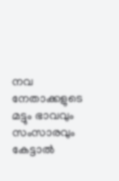നവ നേതാക്കളുടെ മട്ടും ഭാവവും സംസാരവും കേട്ടാൽ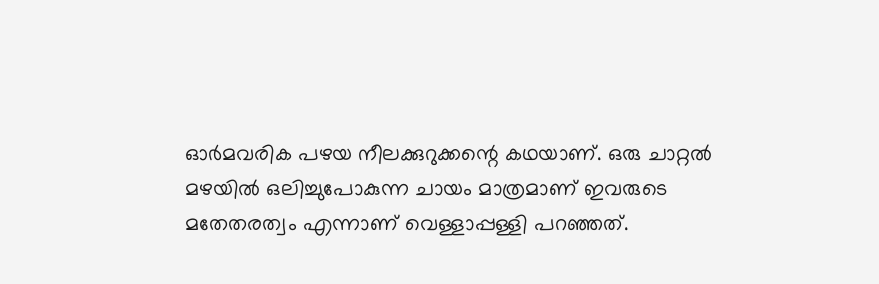ഓർമവരിക പഴയ നീലക്കുറുക്കന്റെ കഥയാണ്. ഒരു ചാറ്റൽ മഴയിൽ ഒലിച്ചുപോകുന്ന ചായം മാത്രമാണ് ഇവരുടെ മതേതരത്വം എന്നാണ് വെള്ളാപ്പള്ളി പറഞ്ഞത്.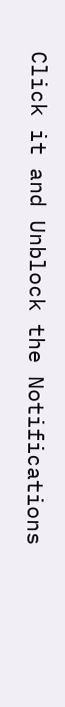Click it and Unblock the Notifications